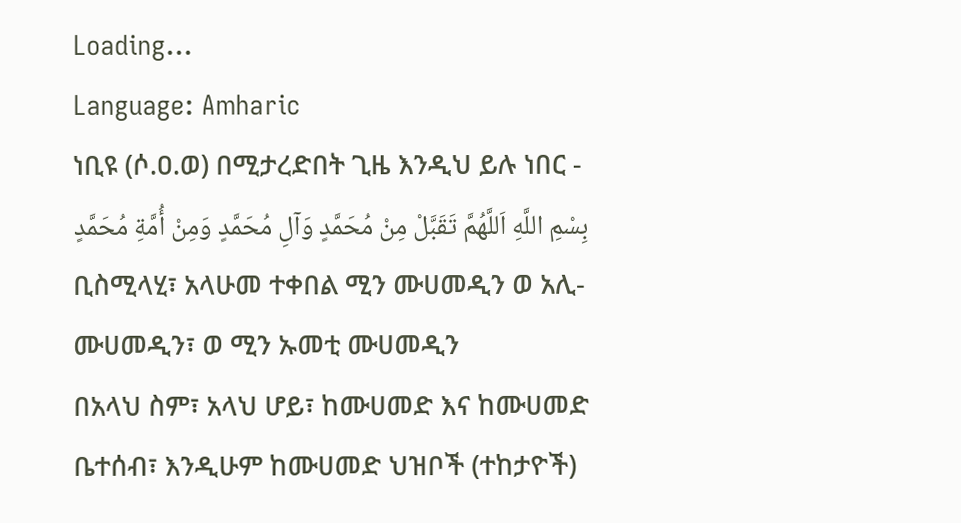Loading...
Language: Amharic
ነቢዩ (ሶ.ዐ.ወ) በሚታረድበት ጊዜ እንዲህ ይሉ ነበር -
بِسْمِ اللَّهِ اَللَّهُمَّ تَقَبَّلْ مِنْ مُحَمَّدٍ وَآلِ مُحَمَّدٍ وَمِنْ أُمَّةِ مُحَمَّدٍ
ቢስሚላሂ፣ አላሁመ ተቀበል ሚን ሙሀመዲን ወ አሊ-ሙሀመዲን፣ ወ ሚን ኡመቲ ሙሀመዲን
በአላህ ስም፣ አላህ ሆይ፣ ከሙሀመድ እና ከሙሀመድ ቤተሰብ፣ እንዲሁም ከሙሀመድ ህዝቦች (ተከታዮች)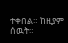ተቀበል። ከዚያም ሰዉት።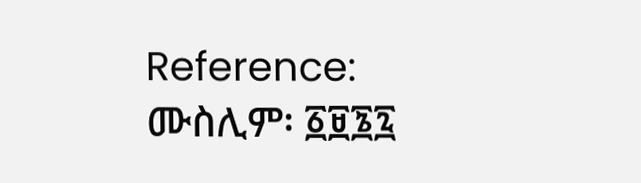Reference: ሙስሊም፡ ፩፱፮፯